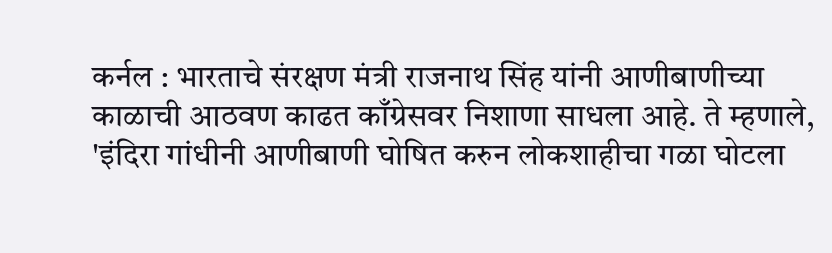कर्नल : भारताचे संरक्षण मंत्री राजनाथ सिंह यांनी आणीबाणीच्या काळाची आठवण काढत काँग्रेसवर निशाणा साधला आहे. ते म्हणाले, 'इंदिरा गांधीनी आणीबाणी घोषित करुन लोकशाहीचा गळा घोटला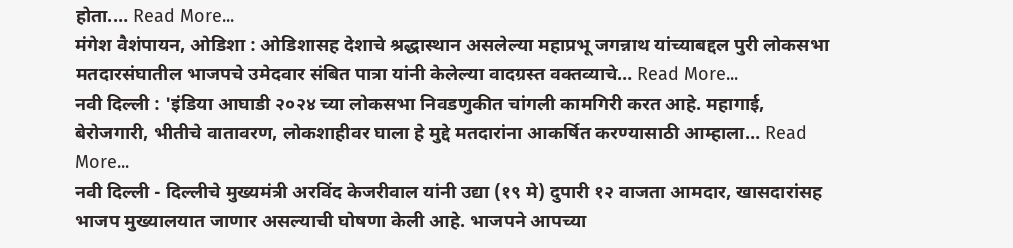होता.… Read More...
मंगेश वैशंपायन, ओडिशा : ओडिशासह देशाचे श्रद्धास्थान असलेल्या महाप्रभू जगन्नाथ यांच्याबद्दल पुरी लोकसभा मतदारसंघातील भाजपचे उमेदवार संबित पात्रा यांनी केलेल्या वादग्रस्त वक्तव्याचे… Read More...
नवी दिल्ली : 'इंडिया आघाडी २०२४ च्या लोकसभा निवडणुकीत चांगली कामगिरी करत आहे. महागाई, बेरोजगारी, भीतीचे वातावरण, लोकशाहीवर घाला हे मुद्दे मतदारांना आकर्षित करण्यासाठी आम्हाला… Read More...
नवी दिल्ली - दिल्लीचे मुख्यमंत्री अरविंद केजरीवाल यांनी उद्या (१९ मे) दुपारी १२ वाजता आमदार, खासदारांसह भाजप मुख्यालयात जाणार असल्याची घोषणा केली आहे. भाजपने आपच्या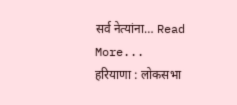सर्व नेत्यांना… Read More...
हरियाणा : लोकसभा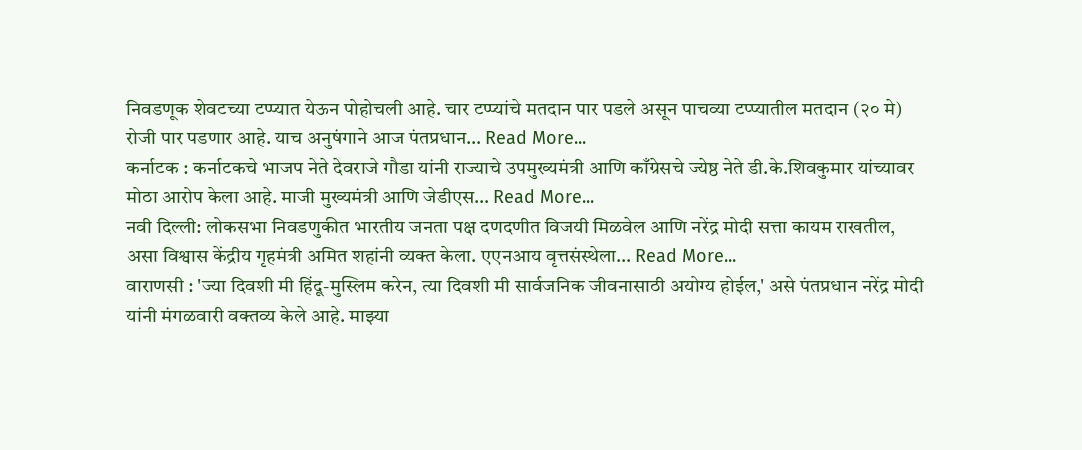निवडणूक शेवटच्या टप्प्यात येऊन पोहोचली आहे. चार टप्प्यांचे मतदान पार पडले असून पाचव्या टप्प्यातील मतदान (२० मे) रोजी पार पडणार आहे. याच अनुषंगाने आज पंतप्रधान… Read More...
कर्नाटक : कर्नाटकचे भाजप नेते देवराजे गौडा यांनी राज्याचे उपमुख्यमंत्री आणि काँग्रेसचे ज्येष्ठ नेते डी.के.शिवकुमार यांच्यावर मोठा आरोप केला आहे. माजी मुख्यमंत्री आणि जेडीएस… Read More...
नवी दिल्ली: लोकसभा निवडणुकीत भारतीय जनता पक्ष दणदणीत विजयी मिळवेल आणि नरेंद्र मोदी सत्ता कायम राखतील, असा विश्वास केंद्रीय गृहमंत्री अमित शहांनी व्यक्त केला. एएनआय वृत्तसंस्थेला… Read More...
वाराणसी : 'ज्या दिवशी मी हिंदू-मुस्लिम करेन, त्या दिवशी मी सार्वजनिक जीवनासाठी अयोग्य होईल,' असे पंतप्रधान नरेंद्र मोदी यांनी मंगळवारी वक्तव्य केले आहे. माझ्या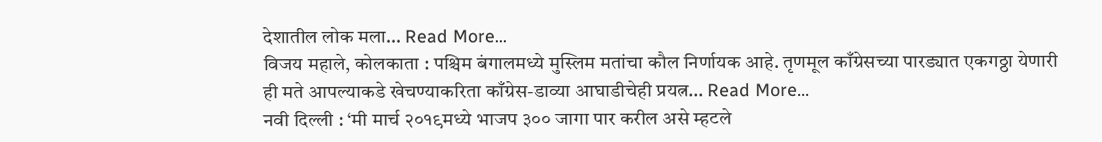देशातील लोक मला… Read More...
विजय महाले, कोलकाता : पश्चिम बंगालमध्ये मुस्लिम मतांचा कौल निर्णायक आहे. तृणमूल काँग्रेसच्या पारड्यात एकगठ्ठा येणारी ही मते आपल्याकडे खेचण्याकरिता काँग्रेस-डाव्या आघाडीचेही प्रयत्न… Read More...
नवी दिल्ली : ‘मी मार्च २०१९मध्ये भाजप ३०० जागा पार करील असे म्हटले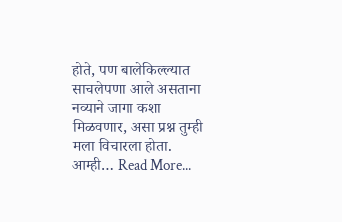होते, पण बालेकिल्ल्यात साचलेपणा आले असताना नव्याने जागा कशा मिळवणार, असा प्रश्न तुम्ही मला विचारला होता. आम्ही… Read More...